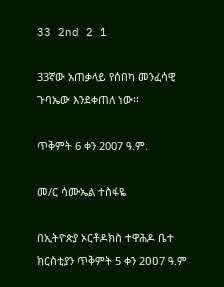33 2nd 2 1

33ኛው አጠቃላይ የሰበካ መንፈሳዊ ጉባኤው እንደቀጠለ ነው፡፡

ጥቅምት 6 ቀን 2007 ዓ.ም.

መ/ር ሳሙኤል ተስፋዬ

በኢትዮጵያ ኦርቶዶክስ ተዋሕዶ ቤተ ክርስቲያን ጥቅምት 5 ቀን 2ዐዐ7 ዓ.ም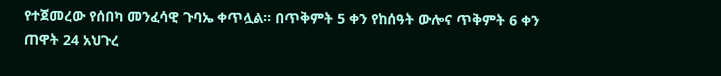የተጀመረው የሰበካ መንፈሳዊ ጉባኤ ቀጥሏል፡፡ በጥቅምት 5 ቀን የከሰዓት ውሎና ጥቅምት 6 ቀን ጠዋት 24 አህጉረ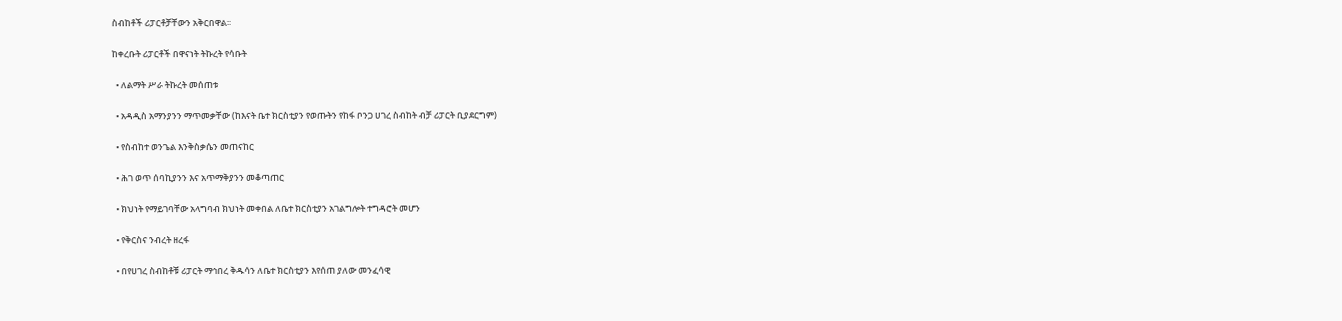ስብከቶች ሪፓርቶቻቸውን አቅርበዋል፡፡

ከቀረቡት ሪፓርቶች በዋናነት ትኩረት የሳቡት

  • ለልማት ሥራ ትኩረት መሰጠቱ

  • አዳዲስ አማንያንን ማጥመቃቸው (ከእናት ቤተ ክርስቲያን የወጡትን የከፋ ቦንጋ ሀገረ ስብከት ብቻ ሪፓርት ቢያደርግም)

  • የስብከተ ወንጌል እንቅስቃሴን መጠናከር

  • ሕገ ወጥ ሰባኪያንን እና አጥማቅያንን መቆጣጠር

  • ክህነት የማይገባቸው አላግባብ ክህነት መቀበል ለቤተ ክርስቲያን አገልግሎት ተግዳሮት መሆን

  • የቅርስና ንብረት ዘረፋ

  • በየሀገረ ስብከቶቹ ሪፓርት ማኅበረ ቅዱሳን ለቤተ ክርስቲያን እየሰጠ ያለው መንፈሳዊ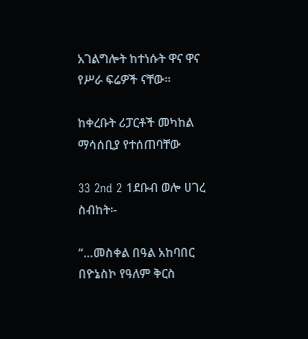አገልግሎት ከተነሱት ዋና ዋና የሥራ ፍሬዎች ናቸው፡፡

ከቀረቡት ሪፓርቶች መካከል ማሳሰቢያ የተሰጠባቸው

33 2nd 2 1ደቡብ ወሎ ሀገረ ስብከት፡-

“…መስቀል በዓል አከባበር በዮኔስኮ የዓለም ቅርስ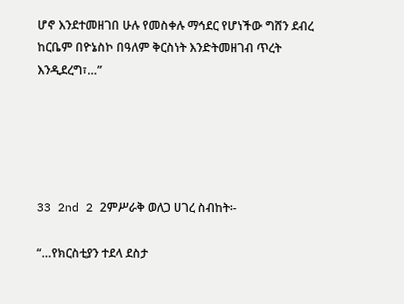ሆኖ እንደተመዘገበ ሁሉ የመስቀሉ ማኅደር የሆነችው ግሸን ደብረ ከርቤም በዮኔስኮ በዓለም ቅርስነት እንድትመዘገብ ጥረት እንዲደረግ፣…”





33 2nd 2 2ምሥራቅ ወለጋ ሀገረ ስብከት፡-

“…የክርስቲያን ተደላ ደስታ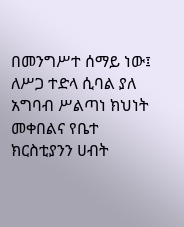በመንግሥተ ሰማይ ነው፤ ለሥጋ ተድላ ሲባል ያለ አግባብ ሥልጣነ ክህነት መቀበልና የቤተ ክርስቲያንን ሀብት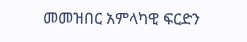መመዝበር አምላካዊ ፍርድን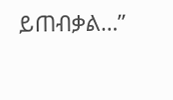ይጠብቃል…”